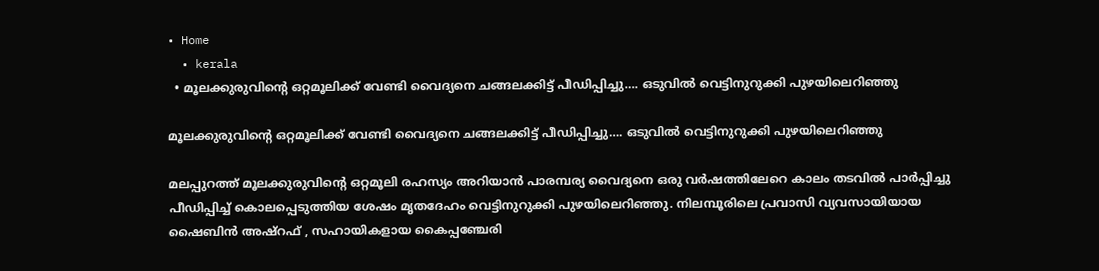• Home
  • kerala
  • മൂലക്കുരുവിന്റെ ഒറ്റമൂലിക്ക്‌ വേണ്ടി വൈദ്യനെ ചങ്ങലക്കിട്ട് പീഡിപ്പിച്ചു…. ഒടുവിൽ വെട്ടിനുറുക്കി പുഴയിലെറിഞ്ഞു

മൂലക്കുരുവിന്റെ ഒറ്റമൂലിക്ക്‌ വേണ്ടി വൈദ്യനെ ചങ്ങലക്കിട്ട് പീഡിപ്പിച്ചു…. ഒടുവിൽ വെട്ടിനുറുക്കി പുഴയിലെറിഞ്ഞു

മലപ്പുറത്ത് മൂലക്കുരുവിന്‍റെ ഒറ്റമൂലി രഹസ്യം അറിയാൻ പാരമ്പര്യ വൈദ്യനെ ഒരു വർഷത്തിലേറെ കാലം തടവിൽ പാർപ്പിച്ചു പീഡിപ്പിച്ച് കൊലപ്പെടുത്തിയ ശേഷം മൃതദേഹം വെട്ടിനുറുക്കി പുഴയിലെറിഞ്ഞു. നിലമ്പൂരിലെ പ്രവാസി വ്യവസായിയായ ഷൈബിൻ അഷ്റഫ് , സഹായികളായ കൈപ്പഞ്ചേരി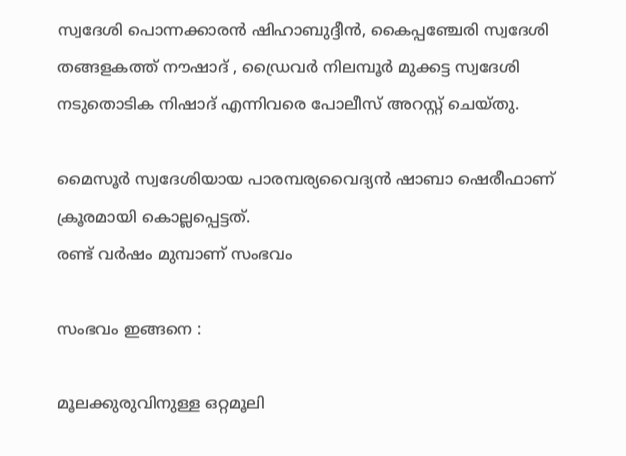സ്വദേശി പൊന്നക്കാരൻ ഷിഹാബുദ്ദീൻ, കൈപ്പഞ്ചേരി സ്വദേശി തങ്ങളകത്ത് നൗഷാദ് , ഡ്രൈവർ നിലമ്പൂർ മുക്കട്ട സ്വദേശി നടുതൊടിക നിഷാദ് എന്നിവരെ പോലീസ് അറസ്റ്റ് ചെയ്തു.

മൈസൂർ സ്വദേശിയായ പാരമ്പര്യവൈദ്യൻ ഷാബാ ഷെരീഫാണ് ക്രൂരമായി കൊല്ലപ്പെട്ടത്.
രണ്ട് വർഷം മുമ്പാണ് സംഭവം

സംഭവം ഇങ്ങനെ :

മൂലക്കുരുവിനുള്ള ഒറ്റമൂലി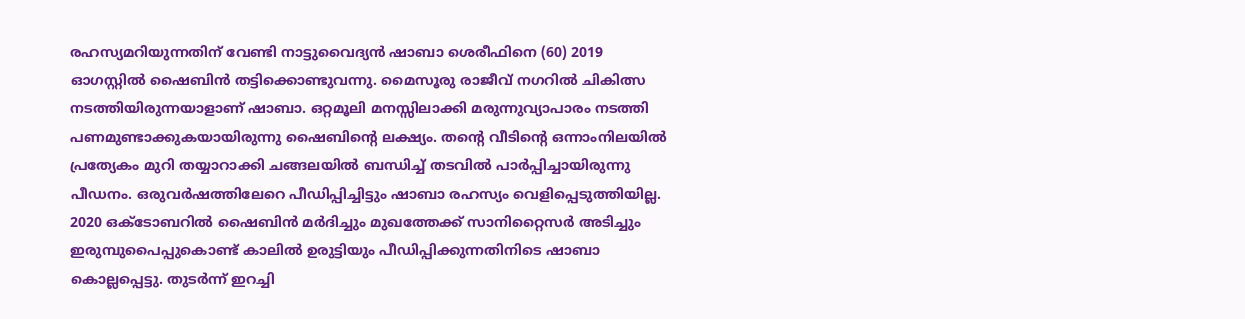രഹസ്യമറിയുന്നതിന് വേണ്ടി നാട്ടുവൈദ്യൻ ഷാബാ ശെരീഫിനെ (60) 2019 ഓഗസ്റ്റിൽ ഷൈബിൻ തട്ടിക്കൊണ്ടുവന്നു. മൈസൂരു രാജീവ് നഗറിൽ ചികിത്സ നടത്തിയിരുന്നയാളാണ് ഷാബാ. ഒറ്റമൂലി മനസ്സിലാക്കി മരുന്നുവ്യാപാരം നടത്തി പണമുണ്ടാക്കുകയായിരുന്നു ഷൈബിന്റെ ലക്ഷ്യം. തന്റെ വീടിന്റെ ഒന്നാംനിലയിൽ പ്രത്യേകം മുറി തയ്യാറാക്കി ചങ്ങലയിൽ ബന്ധിച്ച് തടവിൽ പാർപ്പിച്ചായിരുന്നു പീഡനം. ഒരുവർഷത്തിലേറെ പീഡിപ്പിച്ചിട്ടും ഷാബാ രഹസ്യം വെളിപ്പെടുത്തിയില്ല. 2020 ഒക്ടോബറിൽ ഷൈബിൻ മർദിച്ചും മുഖത്തേക്ക് സാനിറ്റൈസർ അടിച്ചും ഇരുമ്പുപൈപ്പുകൊണ്ട് കാലിൽ ഉരുട്ടിയും പീഡിപ്പിക്കുന്നതിനിടെ ഷാബാ കൊല്ലപ്പെട്ടു. തുടർന്ന് ഇറച്ചി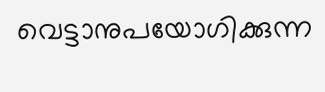വെട്ടാനുപയോഗിക്കുന്ന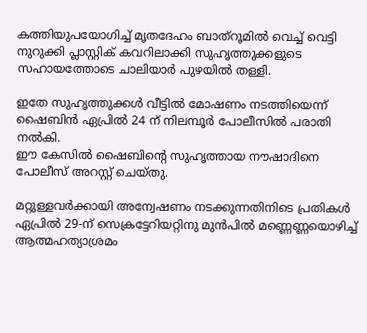കത്തിയുപയോഗിച്ച് മൃതദേഹം ബാത്റൂമിൽ വെച്ച് വെട്ടി നുറുക്കി പ്ലാസ്റ്റിക് കവറിലാക്കി സുഹൃത്തുക്കളുടെ സഹായത്തോടെ ചാലിയാർ പുഴയിൽ തള്ളി.

ഇതേ സുഹൃത്തുക്കൾ വീട്ടിൽ മോഷണം നടത്തിയെന്ന് ഷൈബിൻ ഏപ്രിൽ 24 ന് നിലമ്പൂർ പോലീസിൽ പരാതി നൽകി.
ഈ കേസിൽ ഷൈബിന്റെ സുഹൃത്തായ നൗഷാദിനെ പോലീസ് അറസ്റ്റ് ചെയ്തു.

മറ്റുള്ളവർക്കായി അന്വേഷണം നടക്കുന്നതിനിടെ പ്രതികൾ ഏപ്രിൽ 29-ന് സെക്രട്ടേറിയറ്റിനു മുൻപിൽ മണ്ണെണ്ണയൊഴിച്ച് ആത്മഹത്യാശ്രമം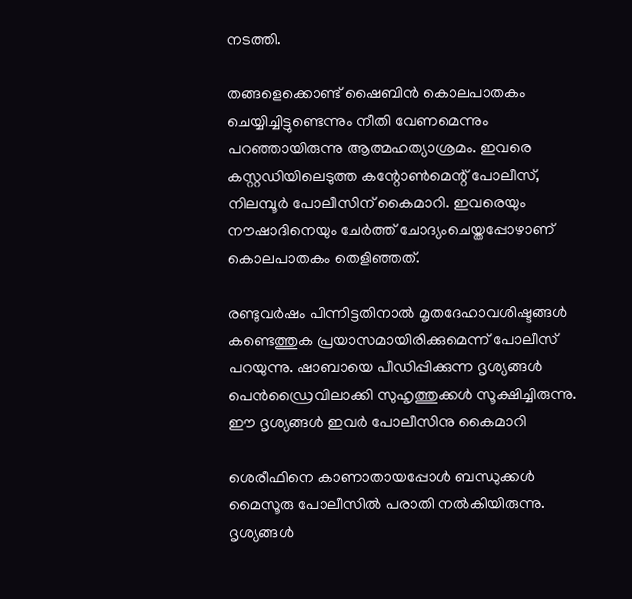നടത്തി.

തങ്ങളെക്കൊണ്ട് ഷൈബിൻ കൊലപാതകം ചെയ്യിച്ചിട്ടുണ്ടെന്നും നീതി വേണമെന്നും പറഞ്ഞായിരുന്നു ആത്മഹത്യാശ്രമം. ഇവരെ കസ്റ്റഡിയിലെടുത്ത കന്റോൺമെന്റ് പോലീസ്, നിലമ്പൂർ പോലീസിന് കൈമാറി. ഇവരെയും നൗഷാദിനെയും ചേർത്ത് ചോദ്യംചെയ്തപ്പോഴാണ് കൊലപാതകം തെളിഞ്ഞത്.

രണ്ടുവർഷം പിന്നിട്ടതിനാൽ മൃതദേഹാവശിഷ്ടങ്ങൾ കണ്ടെത്തുക പ്രയാസമായിരിക്കുമെന്ന് പോലീസ് പറയുന്നു. ഷാബായെ പീഡിപ്പിക്കുന്ന ദൃശ്യങ്ങൾ പെൻഡ്രൈവിലാക്കി സുഹൃത്തുക്കൾ സൂക്ഷിച്ചിരുന്നു. ഈ ദൃശ്യങ്ങൾ ഇവർ പോലീസിനു കൈമാറി

ശെരീഫിനെ കാണാതായപ്പോൾ ബന്ധുക്കൾ മൈസൂരു പോലീസിൽ പരാതി നൽകിയിരുന്നു. ദൃശ്യങ്ങൾ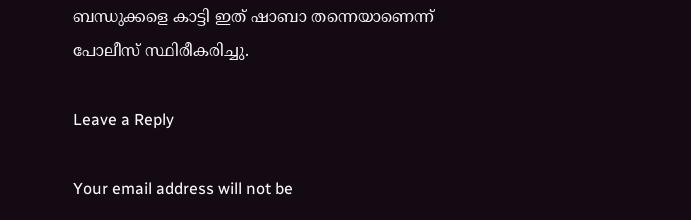ബന്ധുക്കളെ കാട്ടി ഇത് ഷാബാ തന്നെയാണെന്ന് പോലീസ് സ്ഥിരീകരിച്ചു.

Leave a Reply

Your email address will not be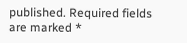published. Required fields are marked *